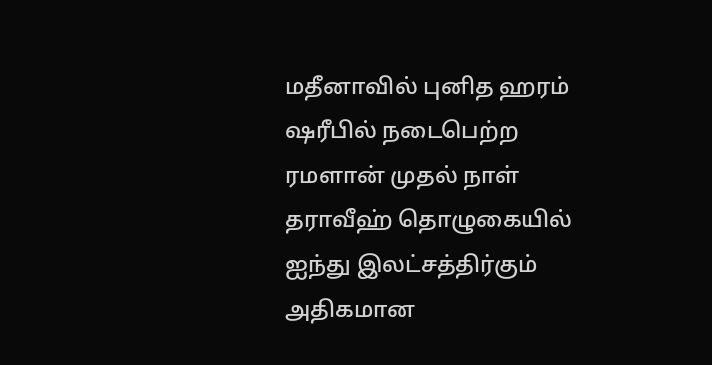மதீனாவில் புனித ஹரம் ஷரீபில் நடைபெற்ற ரமளான் முதல் நாள் தராவீஹ் தொழுகையில் ஐந்து இலட்சத்திர்கும் அதிகமான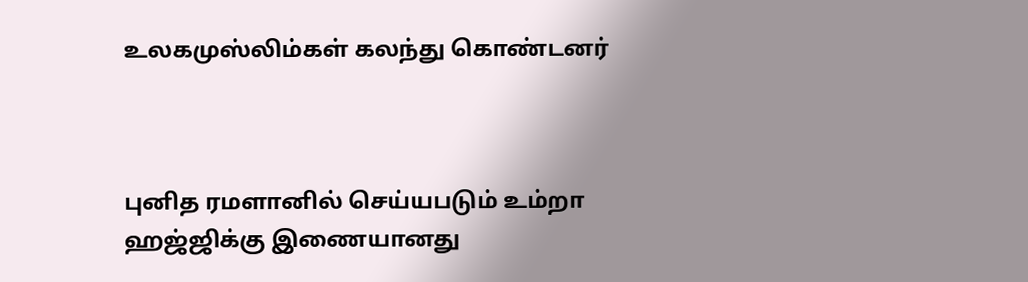உலகமுஸ்லிம்கள் கலந்து கொண்டனர்



புனித ரமளானில் செய்யபடும் உம்றா ஹஜ்ஜிக்கு இணையானது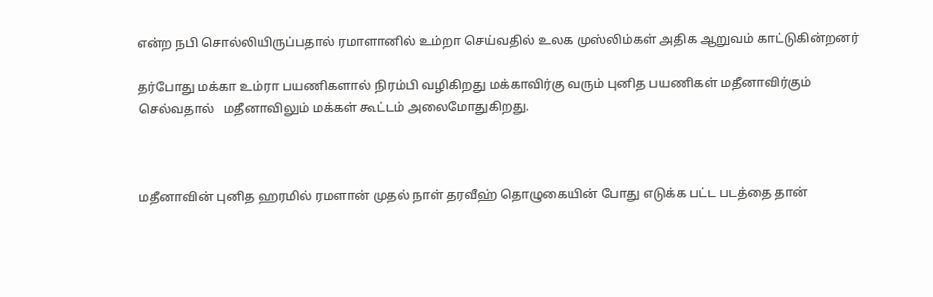என்ற நபி சொல்லியிருப்பதால் ரமாளானில் உம்றா செய்வதில் உலக முஸ்லிம்கள் அதிக ஆறுவம் காட்டுகின்றனர்

தர்போது மக்கா உம்ரா பயணிகளால் நிரம்பி வழிகிறது மக்காவிர்கு வரும் புனித பயணிகள் மதீனாவிர்கும் செல்வதால்   மதீனாவிலும் மக்கள் கூட்டம் அலைமோதுகிறது.



மதீனாவின் புனித ஹரமில் ரமளான் முதல் நாள் தரவீஹ் தொழுகையின் போது எடுக்க பட்ட படத்தை தான்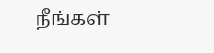நீங்கள்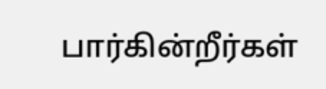பார்கின்றீர்கள்